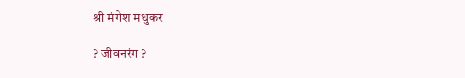श्री मंगेश मधुकर

? जीवनरंग ?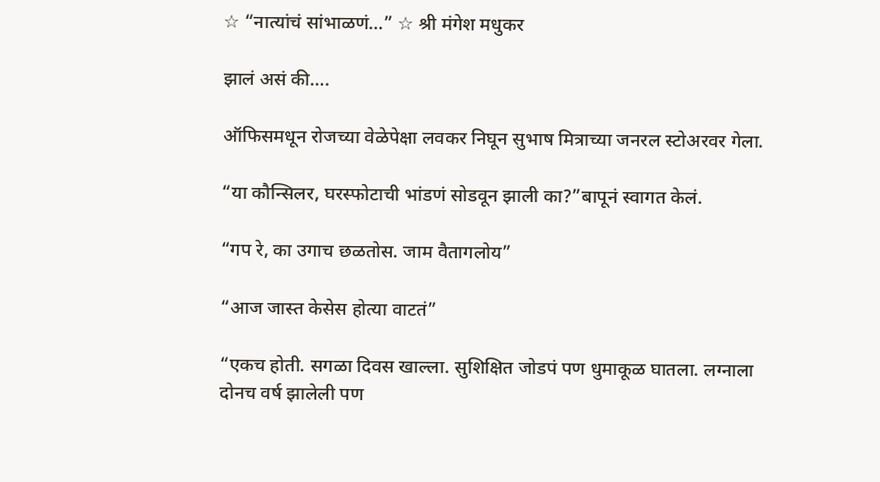☆ “नात्यांचं सांभाळणं…” ☆ श्री मंगेश मधुकर

झालं असं की….

ऑफिसमधून रोजच्या वेळेपेक्षा लवकर निघून सुभाष मित्राच्या जनरल स्टोअरवर गेला.

“या कौन्सिलर, घरस्फोटाची भांडणं सोडवून झाली का?”बापूनं स्वागत केलं.

“गप रे, का उगाच छळतोस. जाम वैतागलोय”

“आज जास्त केसेस होत्या वाटतं”

“एकच होती. सगळा दिवस खाल्ला. सुशिक्षित जोडपं पण धुमाकूळ घातला. लग्नाला दोनच वर्ष झालेली पण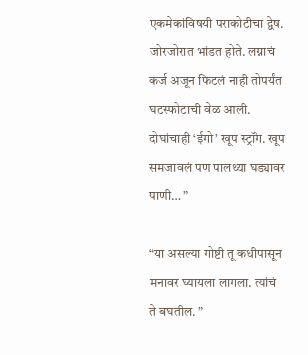एकमेकांविषयी पराकोटीचा द्वेष. जोरजोरात भांडत होते. लग्नाचं कर्ज अजून फिटलं नाही तोपर्यंत घटस्फोटाची वेळ आली. दोघांचाही ‘ईगो’ खूप स्ट्रॉंग. खूप समजावलं पण पालथ्या घड्यावर पाणी… ”

“या असल्या गोष्टी तू कधीपासून मनावर घ्यायला लागला. त्यांचं ते बघतील. ”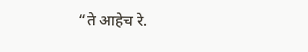“ते आहेच रे.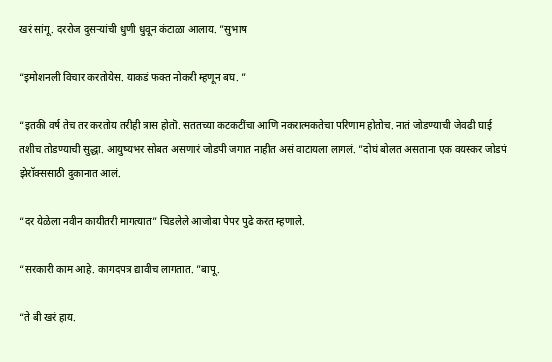खरं सांगू. दररोज दुसऱ्यांची धुणी धुवून कंटाळा आलाय. ”सुभाष

“इमोशनली विचार करतोयेस. याकडं फक्त नोकरी म्हणून बघ. ”

“इतकी वर्ष तेच तर करतोय तरीही त्रास होतॊ. सततच्या कटकटींचा आणि नकरात्मकतेचा परिणाम होतोच. नातं जोडण्याची जेवढी घाई तशीच तोडण्याची सुद्धा. आयुष्यभर सोबत असणारं जोडपी जगात नाहीत असं वाटायला लागलं. ”दोघं बोलत असताना एक वयस्कर जोडपं झेरॉक्ससाठी दुकानात आलं.

“दर येळेला नवीन कायीतरी मागत्यात” चिडलेले आजोबा पेपर पुढे करत म्हणाले.

“सरकारी काम आहे. कागदपत्र द्यावीच लागतात. ”बापू.

“ते बी खरं हाय.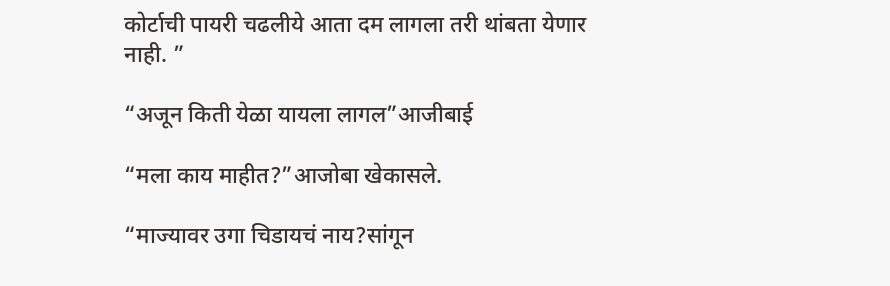कोर्टाची पायरी चढलीये आता दम लागला तरी थांबता येणार नाही. ”

“अजून किती येळा यायला लागल”आजीबाई

“मला काय माहीत?”आजोबा खेकासले.

“माज्यावर उगा चिडायचं नाय?सांगून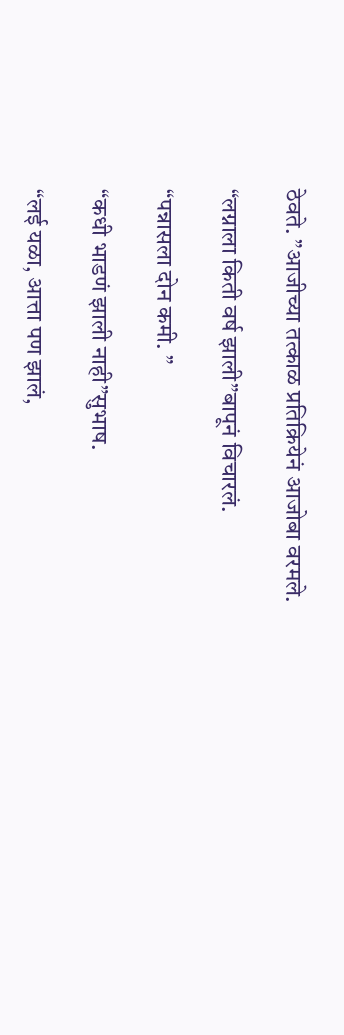ठेवते. ”आजीच्या तत्काळ प्रतिक्रियेनं आजोबा वरमले.

“लग्नाला किती वर्ष झाली”बापूनं विचारलं.

“पन्नासला दोन कमी. ”

“कधी भाडणं झाली नाही”सुभाष.

“लई यळा, आत्ता पण झालं,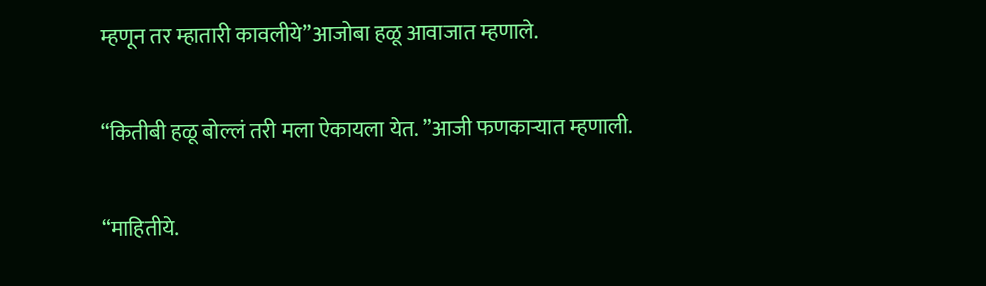म्हणून तर म्हातारी कावलीये”आजोबा हळू आवाजात म्हणाले.

“कितीबी हळू बोल्लं तरी मला ऐकायला येत. ”आजी फणकाऱ्यात म्हणाली.

“माहितीये.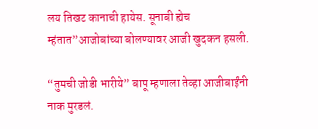लय तिखट कानाची हायेस. सूनाबी ह्येच म्हंतात”आजोबांच्या बोलण्यावर आजी खुदकन हसली.

“तुमची जोडी भारीये” बापू म्हणाला तेव्हा आजीबाईंनी नाक मुरडलं.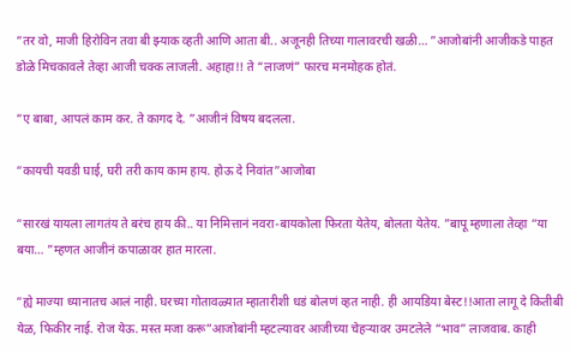“तर वो, माजी हिरोविन तवा बी झ्याक व्हती आणि आता बी.. अजूनही तिच्या गालावरची खळी… ”आजोबांनी आजीकडे पाहत डोळे मिचकावले तेव्हा आजी चक्क लाजली. अहाहा!! ते “लाजणं” फारच मनमोहक होतं.

“ए बाबा, आपलं काम कर. ते कागद दे. ”आजीनं विषय बदलला.

“कायची यवडी घाई, घरी तरी काय काम हाय. होऊ दे निवांत”आजोबा

“सारखं यायला लागतंय ते बरंच हाय की.. या निमित्तानं नवरा-बायकोला फिरता येतेय, बोलता येतेय. ”बापू म्हणाला तेव्हा “या बया… ”म्हणत आजीनं कपाळावर हात मारला.

“ह्ये माज्या ध्यानातच आलं नाही. घरच्या गोतावळ्यात म्हातारीशी धडं बोलणं व्हत नाही. ही आयडिया बेस्ट!!आता लागू दे कितीबी येळ, फिकीर नाई. रोज येऊ. मस्त मजा करू”आजोबांनी म्हटल्यावर आजीच्या चेहऱ्यावर उमटलेले “भाव” लाजवाब. काही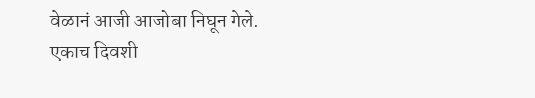वेळानं आजी आजोबा निघून गेले. एकाच दिवशी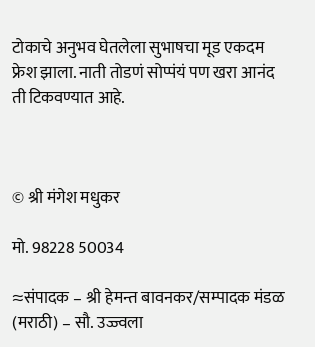टोकाचे अनुभव घेतलेला सुभाषचा मूड एकदम फ्रेश झाला. नाती तोडणं सोप्पंयं पण खरा आनंद ती टिकवण्यात आहे.



© श्री मंगेश मधुकर

मो. 98228 50034

≈संपादक – श्री हेमन्त बावनकर/सम्पादक मंडळ (मराठी) – सौ. उज्ज्वला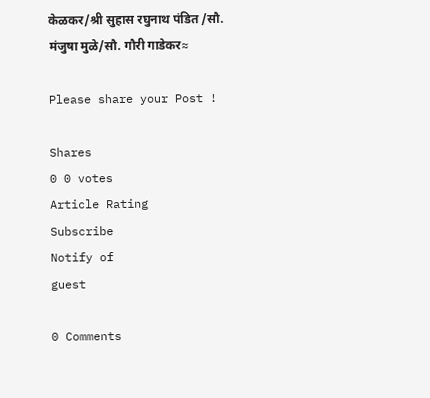केळकर/श्री सुहास रघुनाथ पंडित /सौ. मंजुषा मुळे/सौ. गौरी गाडेकर≈

Please share your Post !

Shares
0 0 votes
Article Rating
Subscribe
Notify of
guest

0 Comments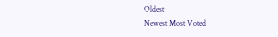Oldest
Newest Most Voted